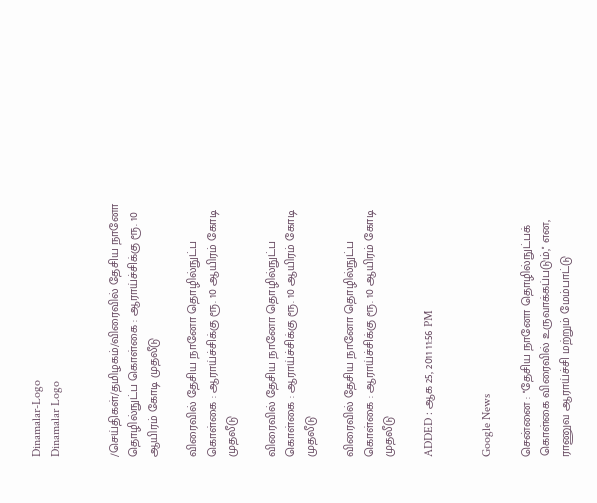Dinamalar-Logo
Dinamalar Logo


/செய்திகள்/தமிழகம்/விரைவில் தேசிய நானோ தொழில்நுட்ப கொள்கை : ஆராய்ச்சிக்கு ரூ. 10 ஆயிரம் கோடி முதலீடு

விரைவில் தேசிய நானோ தொழில்நுட்ப கொள்கை : ஆராய்ச்சிக்கு ரூ. 10 ஆயிரம் கோடி முதலீடு

விரைவில் தேசிய நானோ தொழில்நுட்ப கொள்கை : ஆராய்ச்சிக்கு ரூ. 10 ஆயிரம் கோடி முதலீடு

விரைவில் தேசிய நானோ தொழில்நுட்ப கொள்கை : ஆராய்ச்சிக்கு ரூ. 10 ஆயிரம் கோடி முதலீடு

ADDED : ஆக 25, 2011 11:56 PM


Google News

சென்னை : ''தேசிய நானோ தொழில்நுட்பக் கொள்கை விரைவில் உருவாக்கப்படும்,'' என, ராணுவ ஆராய்ச்சி மற்றும் மேம்பாட்டு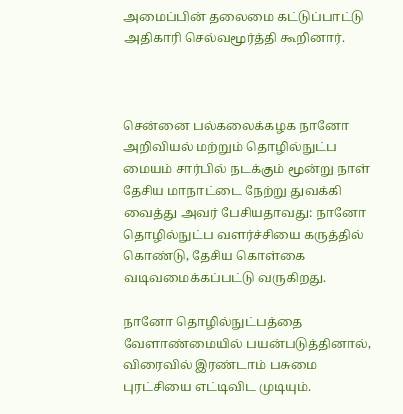அமைப்பின் தலைமை கட்டுப்பாட்டு அதிகாரி செல்வமூர்த்தி கூறினார்.



சென்னை பல்கலைக்கழக நானோ அறிவியல் மற்றும் தொழில்நுட்ப மையம் சார்பில் நடக்கும் மூன்று நாள் தேசிய மாநாட்டை நேற்று துவக்கி வைத்து அவர் பேசியதாவது: நானோ தொழில்நுட்ப வளர்ச்சியை கருத்தில் கொண்டு, தேசிய கொள்கை வடிவமைக்கப்பட்டு வருகிறது.

நானோ தொழில்நுட்பத்தை வேளாண்மையில் பயன்படுத்தினால், விரைவில் இரண்டாம் பசுமை புரட்சியை எட்டிவிட முடியும்.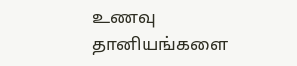உணவு தானியங்களை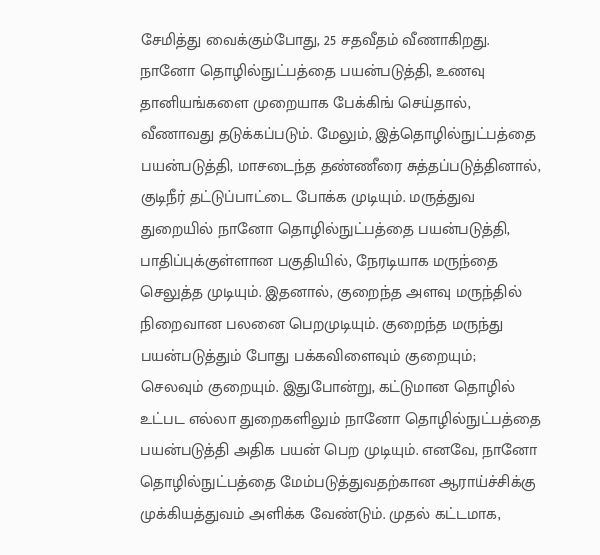சேமித்து வைக்கும்போது, 25 சதவீதம் வீணாகிறது. நானோ தொழில்நுட்பத்தை பயன்படுத்தி, உணவு தானியங்களை முறையாக பேக்கிங் செய்தால், வீணாவது தடுக்கப்படும். மேலும், இத்தொழில்நுட்பத்தை பயன்படுத்தி, மாசடைந்த தண்ணீரை சுத்தப்படுத்தினால், குடிநீர் தட்டுப்பாட்டை போக்க முடியும். மருத்துவ துறையில் நானோ தொழில்நுட்பத்தை பயன்படுத்தி, பாதிப்புக்குள்ளான பகுதியில், நேரடியாக மருந்தை செலுத்த முடியும். இதனால், குறைந்த அளவு மருந்தில் நிறைவான பலனை பெறமுடியும். குறைந்த மருந்து பயன்படுத்தும் போது பக்கவிளைவும் குறையும்; செலவும் குறையும். இதுபோன்று, கட்டுமான தொழில் உட்பட எல்லா துறைகளிலும் நானோ தொழில்நுட்பத்தை பயன்படுத்தி அதிக பயன் பெற முடியும். எனவே, நானோ தொழில்நுட்பத்தை மேம்படுத்துவதற்கான ஆராய்ச்சிக்கு முக்கியத்துவம் அளிக்க வேண்டும். முதல் கட்டமாக,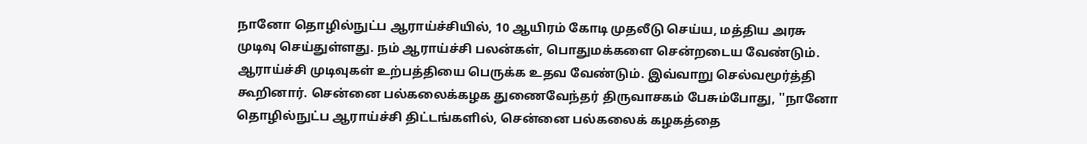நானோ தொழில்நுட்ப ஆராய்ச்சியில், 10 ஆயிரம் கோடி முதலீடு செய்ய, மத்திய அரசு முடிவு செய்துள்ளது. நம் ஆராய்ச்சி பலன்கள், பொதுமக்களை சென்றடைய வேண்டும். ஆராய்ச்சி முடிவுகள் உற்பத்தியை பெருக்க உதவ வேண்டும். இவ்வாறு செல்வமூர்த்தி கூறினார். சென்னை பல்கலைக்கழக துணைவேந்தர் திருவாசகம் பேசும்போது, ''நானோ தொழில்நுட்ப ஆராய்ச்சி திட்டங்களில், சென்னை பல்கலைக் கழகத்தை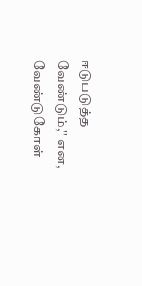ஈடுபடுத்த வேண்டும்,'' என, வேண்டுகோள்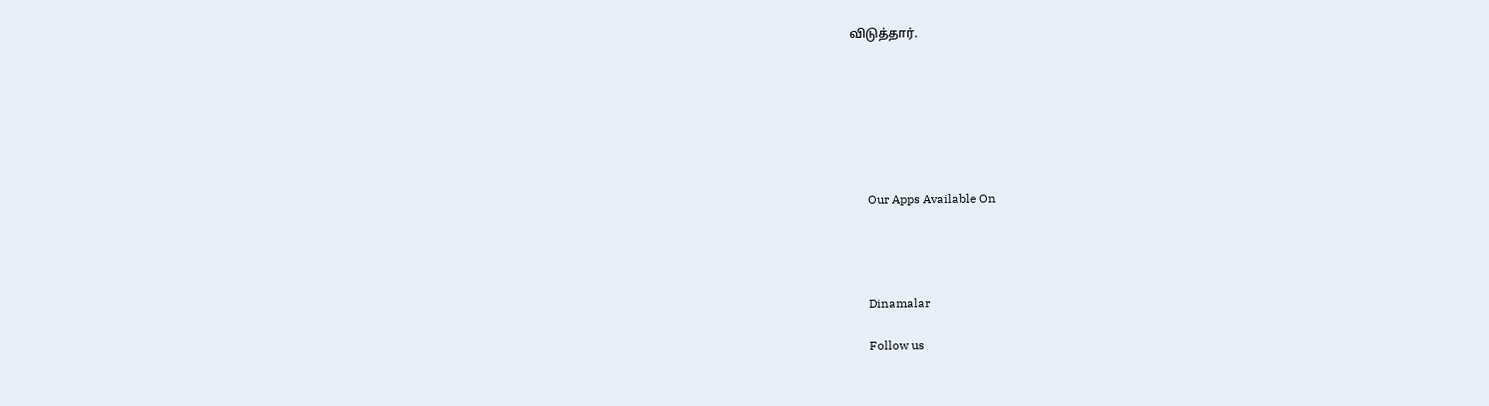விடுத்தார்.







      Our Apps Available On




      Dinamalar

      Follow us